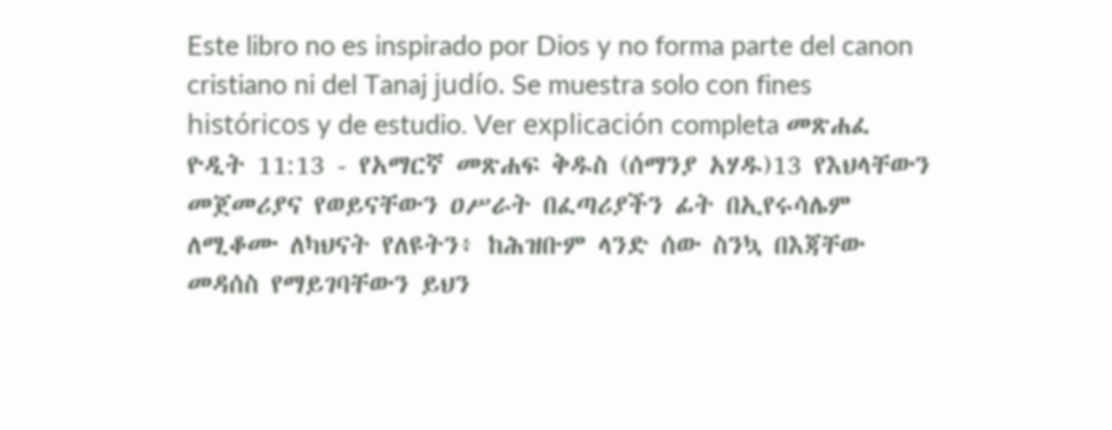Este libro no es inspirado por Dios y no forma parte del canon cristiano ni del Tanaj judío. Se muestra solo con fines históricos y de estudio. Ver explicación completa መጽሐፈ ዮዲት 11:13 - የአማርኛ መጽሐፍ ቅዱስ (ሰማንያ አሃዱ)13 የእህላቸውን መጀመሪያና የወይናቸውን ዐሥራት በፈጣሪያችን ፊት በኢየሩሳሌም ለሚቆሙ ለካህናት የለዩትን፥ ከሕዝቡም ላንድ ሰው ስንኳ በእጃቸው መዳሰስ የማይገባቸውን ይህን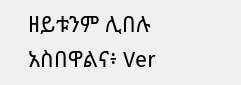ዘይቱንም ሊበሉ አስበዋልና፥ Ver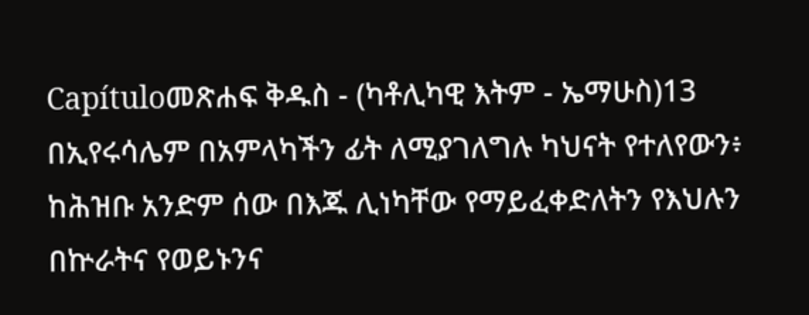Capítuloመጽሐፍ ቅዱስ - (ካቶሊካዊ እትም - ኤማሁስ)13 በኢየሩሳሌም በአምላካችን ፊት ለሚያገለግሉ ካህናት የተለየውን፥ ከሕዝቡ አንድም ሰው በእጁ ሊነካቸው የማይፈቀድለትን የእህሉን በኵራትና የወይኑንና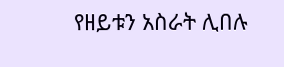የዘይቱን አስራት ሊበሉ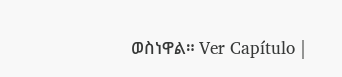ወስነዋል። Ver Capítulo |